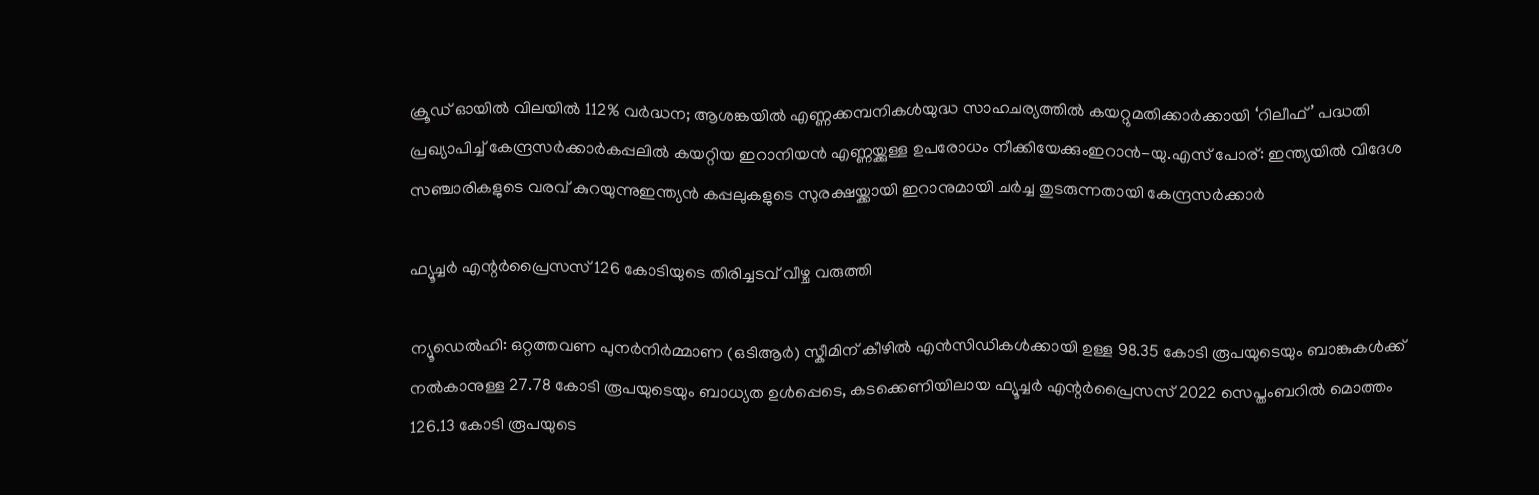ക്രൂഡ് ഓയിൽ വിലയിൽ 112% വർദ്ധന; ആശങ്കയിൽ എണ്ണക്കമ്പനികൾയുദ്ധ സാഹചര്യത്തില്‍ കയറ്റുമതിക്കാർക്കായി ‘റിലീഫ്’ പദ്ധതി പ്രഖ്യാപിച്ച് കേന്ദ്രസർക്കാർകപ്പലിൽ കയറ്റിയ ഇറാനിയൻ എണ്ണയ്ക്കുള്ള ഉപരോധം നീക്കിയേക്കുംഇറാൻ-യു.എസ് പോര്: ഇന്ത്യയില്‍ വിദേശ സഞ്ചാരികളുടെ വരവ് കുറയുന്നുഇന്ത്യൻ കപ്പലുകളുടെ സുരക്ഷയ്ക്കായി ഇറാനുമായി ചർച്ച തുടരുന്നതായി കേന്ദ്രസർക്കാർ

ഫ്യൂച്ചർ എന്റർപ്രൈസസ് 126 കോടിയുടെ തിരിച്ചടവ് വീഴ്ച വരുത്തി

ന്യൂഡെൽഹി: ഒറ്റത്തവണ പുനർനിർമ്മാണ (ഒടിആർ) സ്കീമിന് കീഴിൽ എൻസിഡികൾക്കായി ഉള്ള 98.35 കോടി രൂപയുടെയും ബാങ്കുകൾക്ക് നൽകാനുള്ള 27.78 കോടി രൂപയുടെയും ബാധ്യത ഉൾപ്പെടെ, കടക്കെണിയിലായ ഫ്യൂച്ചർ എന്റർപ്രൈസസ് 2022 സെപ്തംബറിൽ മൊത്തം 126.13 കോടി രൂപയുടെ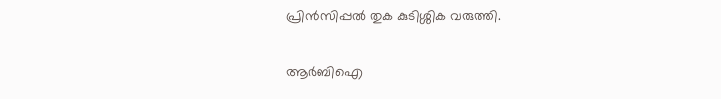പ്രിൻസിപ്പൽ തുക കുടിശ്ശിക വരുത്തി.

ആർബിഐ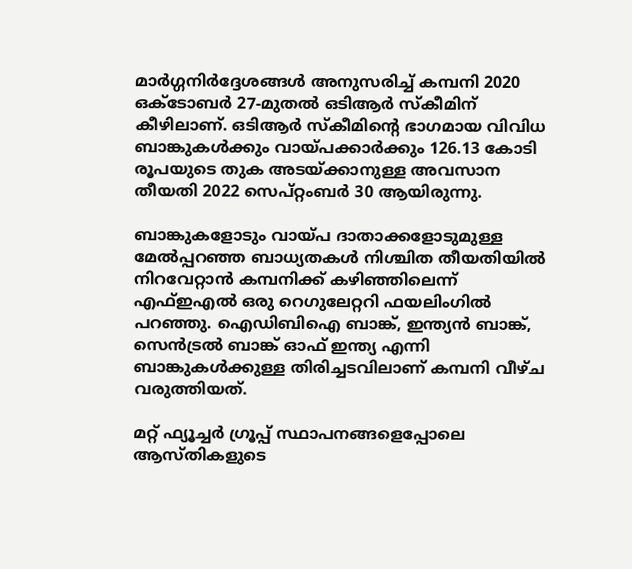മാർഗ്ഗനിർദ്ദേശങ്ങൾ അനുസരിച്ച് കമ്പനി 2020 ഒക്ടോബർ 27-മുതൽ ഒടിആർ സ്കീമിന് കീഴിലാണ്. ഒടിആർ സ്കീമിന്റെ ഭാഗമായ വിവിധ ബാങ്കുകൾക്കും വായ്പക്കാർക്കും 126.13 കോടി രൂപയുടെ തുക അടയ്ക്കാനുള്ള അവസാന തീയതി 2022 സെപ്റ്റംബർ 30 ആയിരുന്നു.

ബാങ്കുകളോടും വായ്പ ദാതാക്കളോടുമുള്ള മേൽപ്പറഞ്ഞ ബാധ്യതകൾ നിശ്ചിത തീയതിയിൽ നിറവേറ്റാൻ കമ്പനിക്ക് കഴിഞ്ഞിലെന്ന് എഫ്ഇഎൽ ഒരു റെഗുലേറ്ററി ഫയലിംഗിൽ പറഞ്ഞു. ഐഡിബിഐ ബാങ്ക്, ഇന്ത്യൻ ബാങ്ക്, സെൻട്രൽ ബാങ്ക് ഓഫ് ഇന്ത്യ എന്നി ബാങ്കുകൾക്കുള്ള തിരിച്ചടവിലാണ് കമ്പനി വീഴ്ച വരുത്തിയത്.

മറ്റ് ഫ്യൂച്ചർ ഗ്രൂപ്പ് സ്ഥാപനങ്ങളെപ്പോലെ ആസ്തികളുടെ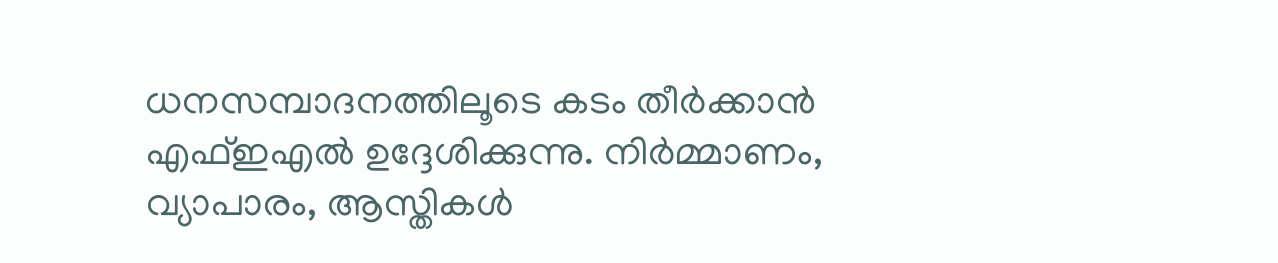ധനസമ്പാദനത്തിലൂടെ കടം തീർക്കാൻ എഫ്ഇഎൽ ഉദ്ദേശിക്കുന്നു. നിർമ്മാണം, വ്യാപാരം, ആസ്തികൾ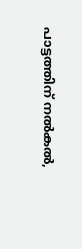പാട്ടത്തിന് നൽകൽ,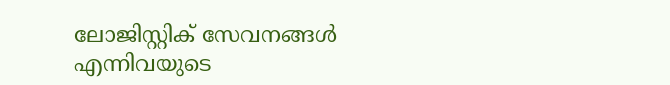ലോജിസ്റ്റിക് സേവനങ്ങൾ എന്നിവയുടെ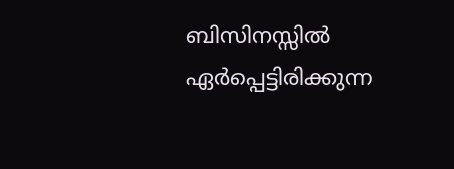ബിസിനസ്സിൽ ഏർപ്പെട്ടിരിക്കുന്ന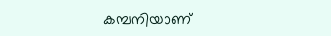കമ്പനിയാണ്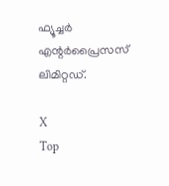ഫ്യൂച്ചർ എന്റർപ്രൈസസ് ലിമിറ്റഡ്.

X
Top